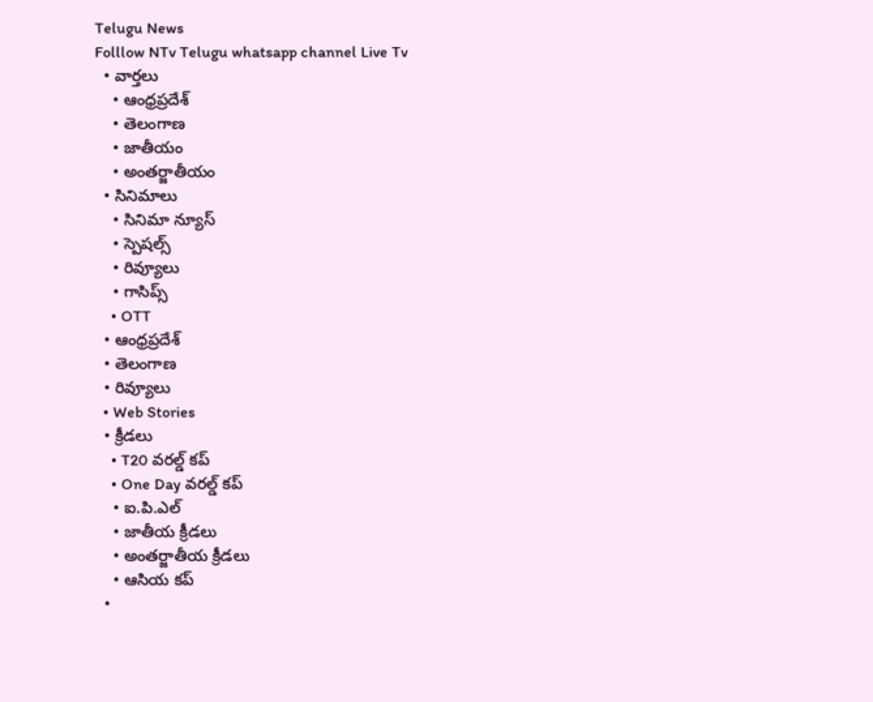Telugu News
Folllow NTv Telugu whatsapp channel Live Tv
  • వార్తలు
    • ఆంధ్రప్రదేశ్
    • తెలంగాణ
    • జాతీయం
    • అంతర్జాతీయం
  • సినిమాలు
    • సినిమా న్యూస్
    • స్పెషల్స్
    • రివ్యూలు
    • గాసిప్స్
    • OTT
  • ఆంధ్రప్రదేశ్
  • తెలంగాణ
  • రివ్యూలు
  • Web Stories
  • క్రీడలు
    • T20 వరల్డ్ కప్
    • One Day వరల్డ్ కప్
    • ఐ.పి.ఎల్
    • జాతీయ క్రీడలు
    • అంతర్జాతీయ క్రీడలు
    • ఆసియ కప్
  •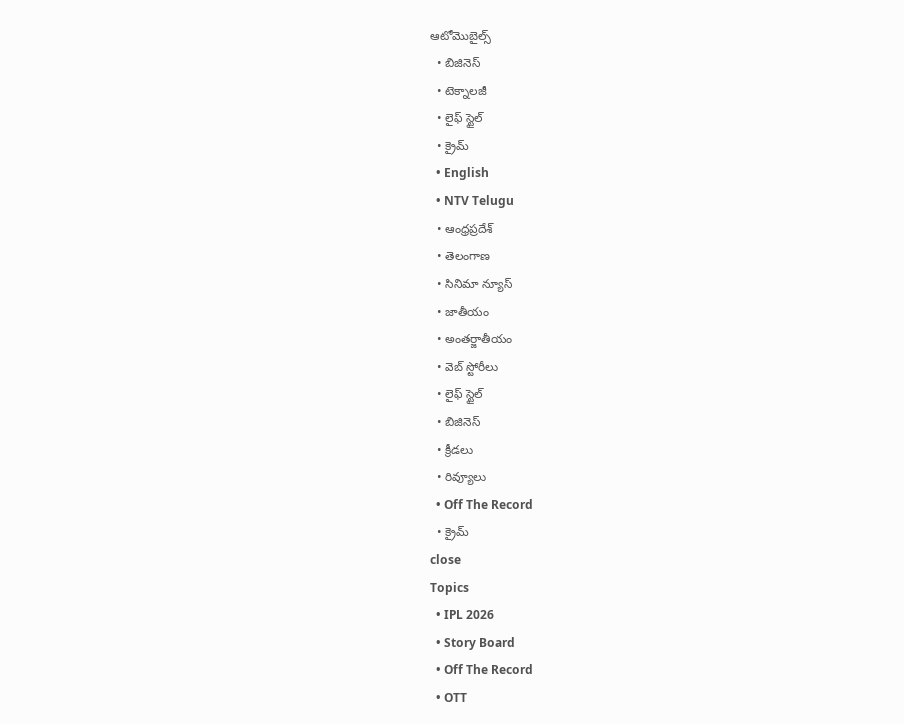ఆటోమొబైల్స్
  • బిజినెస్‌
  • టెక్నాలజీ
  • లైఫ్ స్టైల్
  • క్రైమ్
  • English
  • NTV Telugu
  • ఆంధ్రప్రదేశ్
  • తెలంగాణ
  • సినిమా న్యూస్
  • జాతీయం
  • అంతర్జాతీయం
  • వెబ్ స్టోరీలు
  • లైఫ్ స్టైల్
  • బిజినెస్‌
  • క్రీడలు
  • రివ్యూలు
  • Off The Record
  • క్రైమ్
close
Topics
  • IPL 2026
  • Story Board
  • Off The Record
  • OTT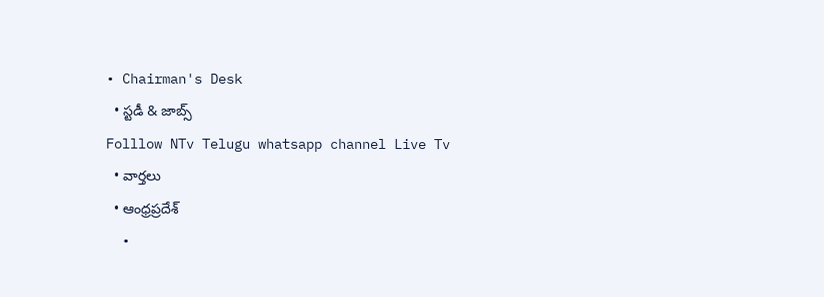• Chairman's Desk
  • స్టడీ & జాబ్స్
Folllow NTv Telugu whatsapp channel Live Tv
  • వార్తలు
  • ఆంధ్రప్రదేశ్
  •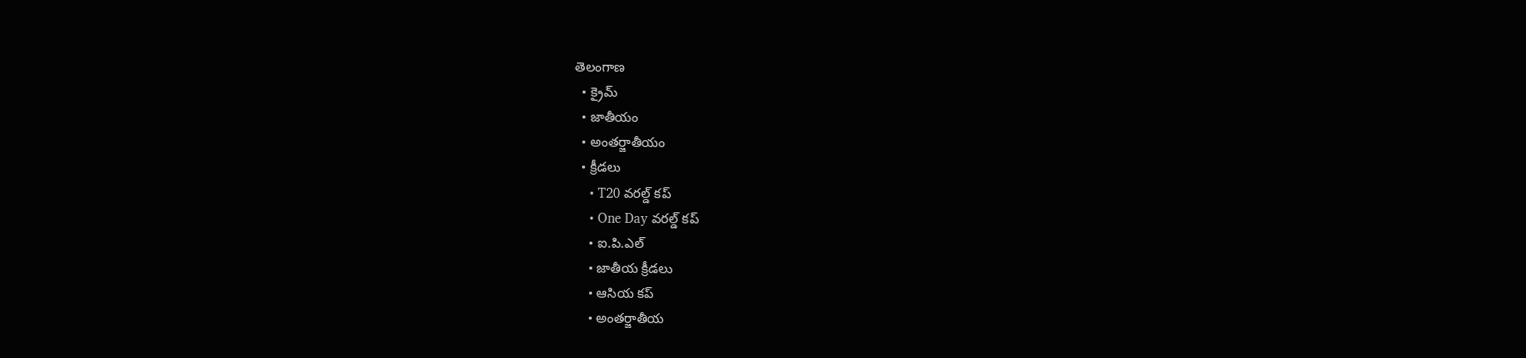తెలంగాణ
  • క్రైమ్
  • జాతీయం
  • అంతర్జాతీయం
  • క్రీడలు
    • T20 వరల్డ్ కప్
    • One Day వరల్డ్ కప్
    • ఐ.పి.ఎల్
    • జాతీయ క్రీడలు
    • ఆసియ కప్
    • అంతర్జాతీయ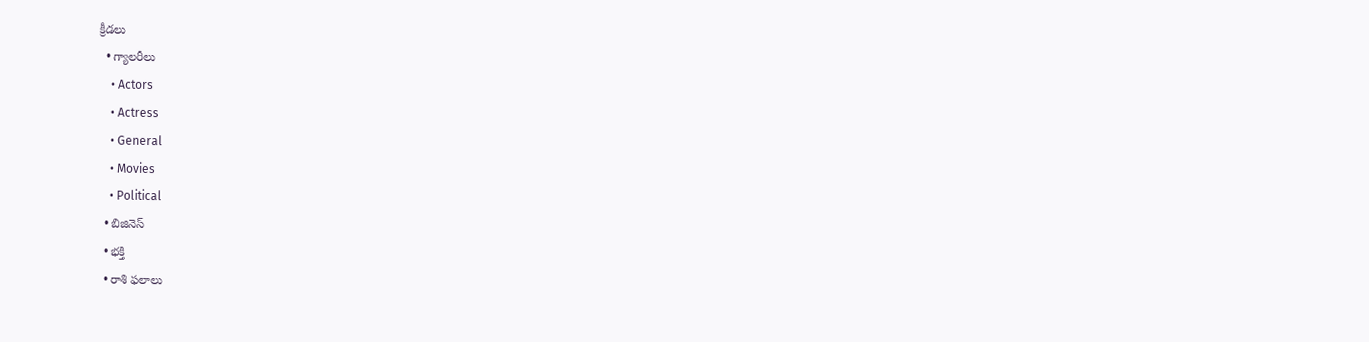క్రీడలు
  • గ్యాలరీలు
    • Actors
    • Actress
    • General
    • Movies
    • Political
  • బిజినెస్‌
  • భక్తి
  • రాశి ఫలాలు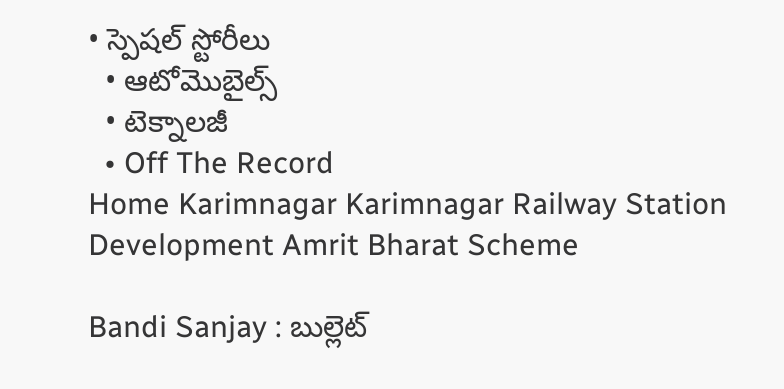• స్పెషల్‌ స్టోరీలు
  • ఆటోమొబైల్స్
  • టెక్నాలజీ
  • Off The Record
Home Karimnagar Karimnagar Railway Station Development Amrit Bharat Scheme

Bandi Sanjay : బుల్లెట్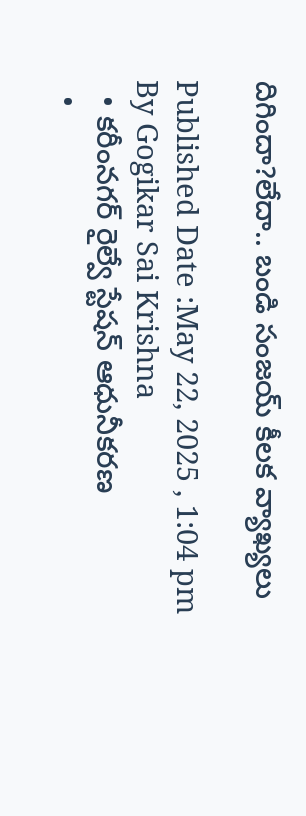దిగిందా?లేదా.. బండి సంజయ్ కీలక వ్యాఖ్యలు

Published Date :May 22, 2025 , 1:04 pm
By Gogikar Sai Krishna
  • కరీంనగర్ రైల్వే స్టేషన్ ఆధునీకరణ
  •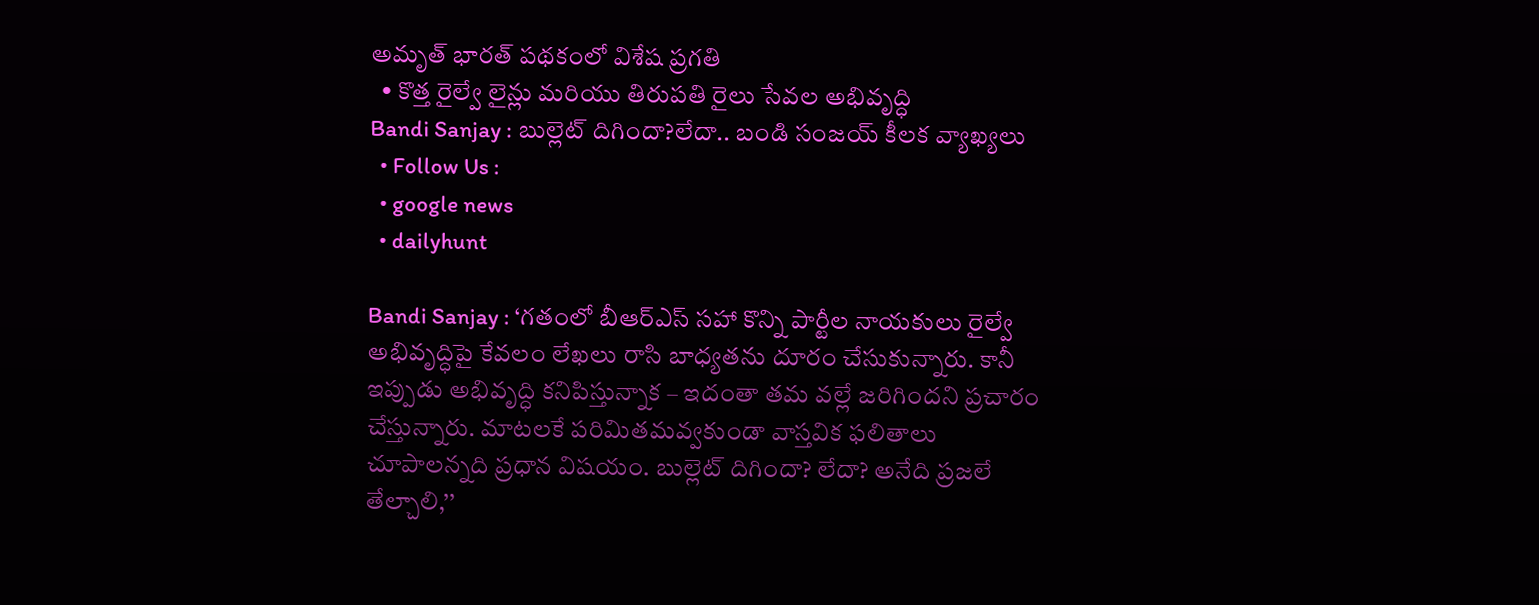అమృత్ భారత్ పథకంలో విశేష ప్రగతి
  • కొత్త రైల్వే లైన్లు మరియు తిరుపతి రైలు సేవల అభివృద్ధి
Bandi Sanjay : బుల్లెట్ దిగిందా?లేదా.. బండి సంజయ్ కీలక వ్యాఖ్యలు
  • Follow Us :
  • google news
  • dailyhunt

Bandi Sanjay : ‘గతంలో బీఆర్ఎస్ సహా కొన్ని పార్టీల నాయకులు రైల్వే అభివృద్ధిపై కేవలం లేఖలు రాసి బాధ్యతను దూరం చేసుకున్నారు. కానీ ఇప్పుడు అభివృద్ధి కనిపిస్తున్నాక – ఇదంతా తమ వల్లే జరిగిందని ప్రచారం చేస్తున్నారు. మాటలకే పరిమితమవ్వకుండా వాస్తవిక ఫలితాలు చూపాలన్నది ప్రధాన విషయం. బుల్లెట్ దిగిందా? లేదా? అనేది ప్రజలే తేల్చాలి,’’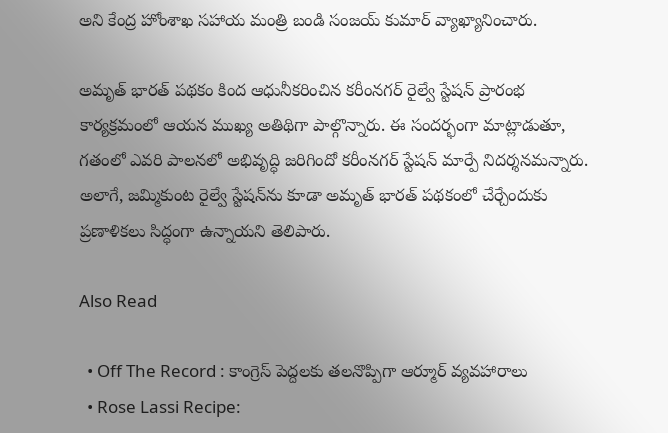అని కేంద్ర హోంశాఖ సహాయ మంత్రి బండి సంజయ్ కుమార్ వ్యాఖ్యానించారు.

అమృత్ భారత్ పథకం కింద ఆధునీకరించిన కరీంనగర్ రైల్వే స్టేషన్ ప్రారంభ కార్యక్రమంలో ఆయన ముఖ్య అతిథిగా పాల్గొన్నారు. ఈ సందర్భంగా మాట్లాడుతూ, గతంలో ఎవరి పాలనలో అభివృద్ధి జరిగిందో కరీంనగర్ స్టేషన్ మార్పే నిదర్శనమన్నారు. అలాగే, జమ్మికుంట రైల్వే స్టేషన్‌ను కూడా అమృత్ భారత్ పథకంలో చేర్చేందుకు ప్రణాళికలు సిద్ధంగా ఉన్నాయని తెలిపారు.

Also Read

  • Off The Record : కాంగ్రెస్ పెద్దలకు తలనొప్పిగా ఆర్మూర్ వ్యవహారాలు
  • Rose Lassi Recipe: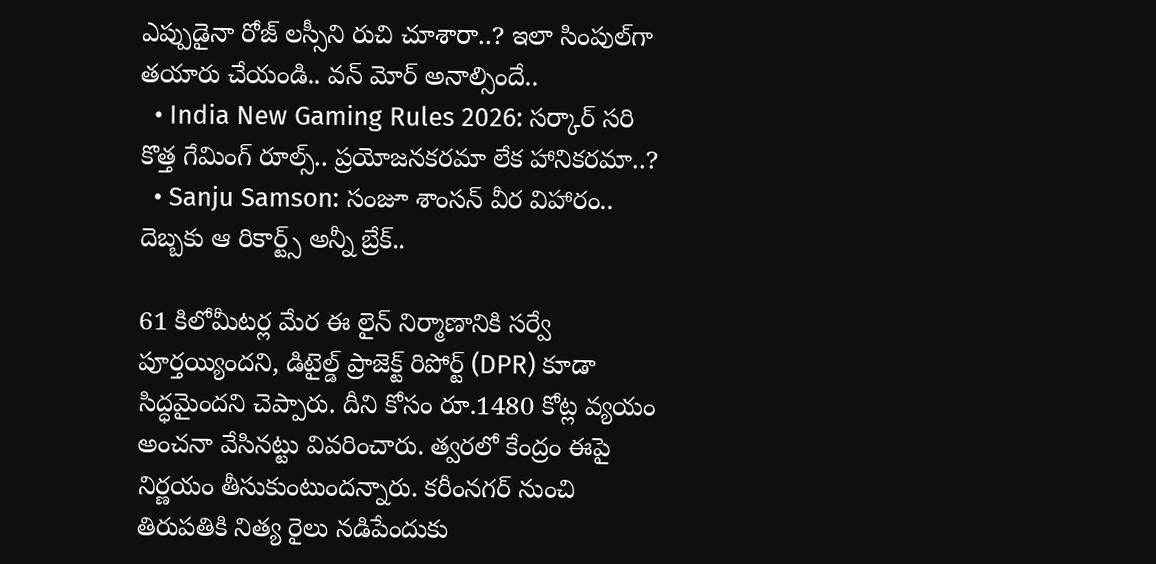ఎప్పుడైనా రోజ్ లస్సీని రుచి చూశారా..? ఇలా సింపుల్‌గా తయారు చేయండి.. వన్‌ మోర్‌ అనాల్సిందే..
  • India New Gaming Rules 2026: సర్కార్‌ సరి కొత్త గేమింగ్ రూల్స్‌.. ప్రయోజనకరమా లేక హానికరమా..?
  • Sanju Samson: సంజూ శాంసన్ వీర విహారం.. దెబ్బకు ఆ రికార్ట్స్ అన్నీ బ్రేక్..

61 కిలోమీటర్ల మేర ఈ లైన్ నిర్మాణానికి సర్వే పూర్తయ్యిందని, డిటైల్డ్ ప్రాజెక్ట్ రిపోర్ట్ (DPR) కూడా సిద్ధమైందని చెప్పారు. దీని కోసం రూ.1480 కోట్ల వ్యయం అంచనా వేసినట్టు వివరించారు. త్వరలో కేంద్రం ఈపై నిర్ణయం తీసుకుంటుందన్నారు. కరీంనగర్ నుంచి తిరుపతికి నిత్య రైలు నడిపేందుకు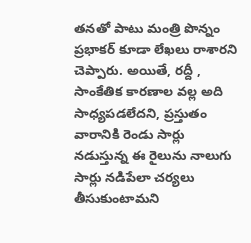తనతో పాటు మంత్రి పొన్నం ప్రభాకర్ కూడా లేఖలు రాశారని చెప్పారు. అయితే, రద్దీ , సాంకేతిక కారణాల వల్ల అది సాధ్యపడలేదని, ప్రస్తుతం వారానికి రెండు సార్లు నడుస్తున్న ఈ రైలును నాలుగు సార్లు నడిపేలా చర్యలు తీసుకుంటామని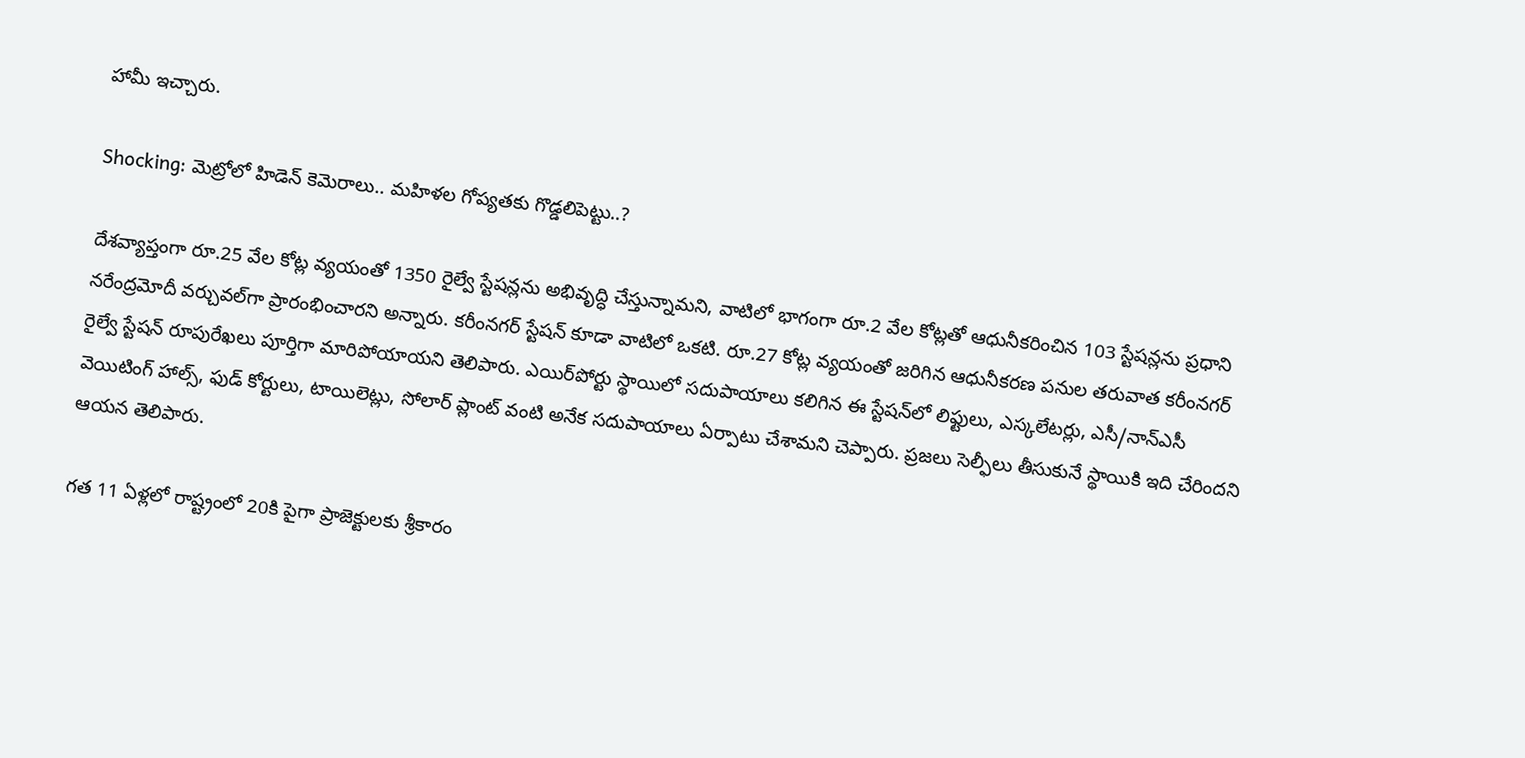హామీ ఇచ్చారు.

Shocking: మెట్రోలో హిడెన్ కెమెరాలు.. మహిళల గోప్యతకు గొడ్డలిపెట్టు..?

దేశవ్యాప్తంగా రూ.25 వేల కోట్ల వ్యయంతో 1350 రైల్వే స్టేషన్లను అభివృద్ధి చేస్తున్నామని, వాటిలో భాగంగా రూ.2 వేల కోట్లతో ఆధునీకరించిన 103 స్టేషన్లను ప్రధాని నరేంద్రమోదీ వర్చువల్‌గా ప్రారంభించారని అన్నారు. కరీంనగర్ స్టేషన్ కూడా వాటిలో ఒకటి. రూ.27 కోట్ల వ్యయంతో జరిగిన ఆధునీకరణ పనుల తరువాత కరీంనగర్ రైల్వే స్టేషన్ రూపురేఖలు పూర్తిగా మారిపోయాయని తెలిపారు. ఎయిర్‌పోర్టు స్థాయిలో సదుపాయాలు కలిగిన ఈ స్టేషన్‌లో లిఫ్టులు, ఎస్కలేటర్లు, ఎసీ/నాన్‌ఎసీ వెయిటింగ్ హాల్స్, ఫుడ్ కోర్టులు, టాయిలెట్లు, సోలార్ ప్లాంట్ వంటి అనేక సదుపాయాలు ఏర్పాటు చేశామని చెప్పారు. ప్రజలు సెల్ఫీలు తీసుకునే స్థాయికి ఇది చేరిందని ఆయన తెలిపారు.

గత 11 ఏళ్లలో రాష్ట్రంలో 20కి పైగా ప్రాజెక్టులకు శ్రీకారం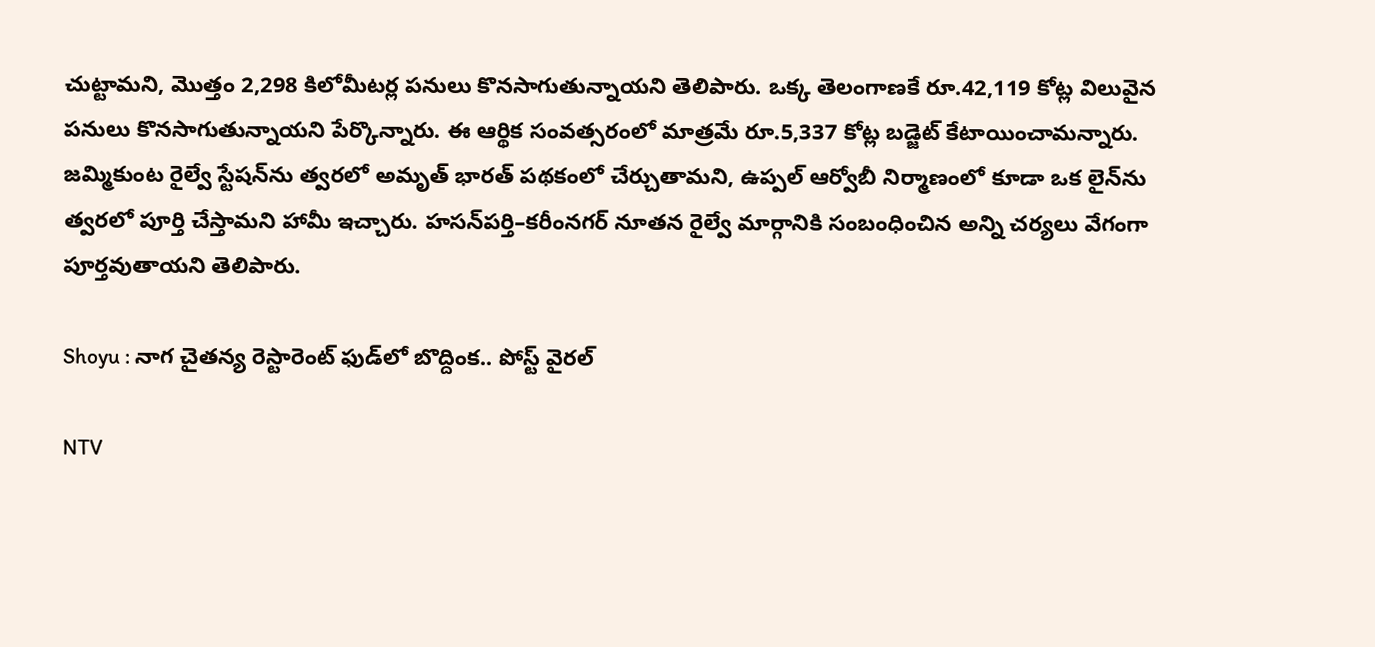చుట్టామని, మొత్తం 2,298 కిలోమీటర్ల పనులు కొనసాగుతున్నాయని తెలిపారు. ఒక్క తెలంగాణకే రూ.42,119 కోట్ల విలువైన పనులు కొనసాగుతున్నాయని పేర్కొన్నారు. ఈ ఆర్థిక సంవత్సరంలో మాత్రమే రూ.5,337 కోట్ల బడ్జెట్ కేటాయించామన్నారు. జమ్మికుంట రైల్వే స్టేషన్‌ను త్వరలో అమృత్ భారత్ పథకంలో చేర్చుతామని, ఉప్పల్ ఆర్వోబీ నిర్మాణంలో కూడా ఒక లైన్‌ను త్వరలో పూర్తి చేస్తామని హామీ ఇచ్చారు. హసన్‌పర్తి–కరీంనగర్ నూతన రైల్వే మార్గానికి సంబంధించిన అన్ని చర్యలు వేగంగా పూర్తవుతాయని తెలిపారు.

Shoyu : నాగ చైత‌న్య రెస్టారెంట్ ఫుడ్‌లో బొద్దింక.. పోస్ట్ వైర‌ల్

NTV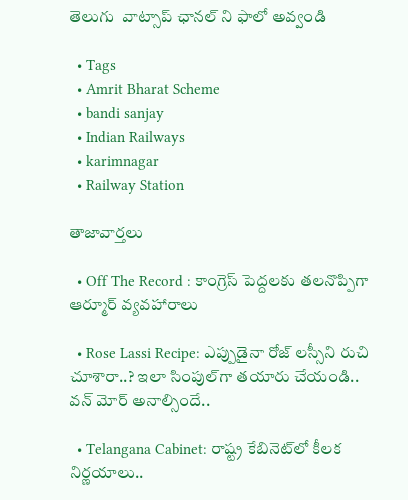తెలుగు  వాట్సాప్ ఛానల్ ని ఫాలో అవ్వండి

  • Tags
  • Amrit Bharat Scheme
  • bandi sanjay
  • Indian Railways
  • karimnagar
  • Railway Station

తాజావార్తలు

  • Off The Record : కాంగ్రెస్ పెద్దలకు తలనొప్పిగా ఆర్మూర్ వ్యవహారాలు

  • Rose Lassi Recipe: ఎప్పుడైనా రోజ్ లస్సీని రుచి చూశారా..? ఇలా సింపుల్‌గా తయారు చేయండి.. వన్‌ మోర్‌ అనాల్సిందే..

  • Telangana Cabinet: రాష్ట్ర కేబినెట్‌లో కీలక నిర్ణయాలు..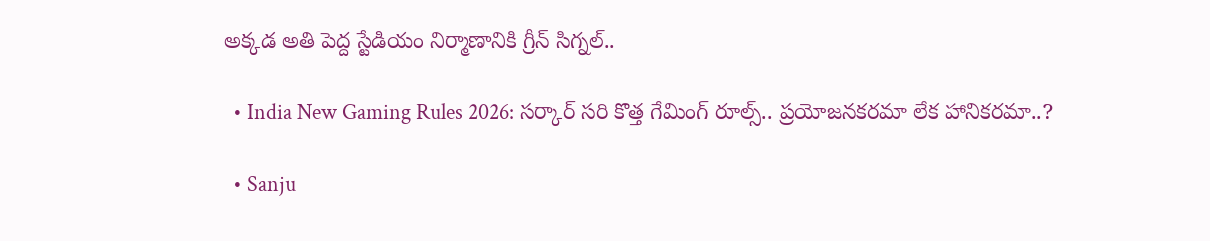అక్కడ అతి పెద్ద స్టేడియం నిర్మాణానికి గ్రీన్ సిగ్నల్..

  • India New Gaming Rules 2026: సర్కార్‌ సరి కొత్త గేమింగ్ రూల్స్‌.. ప్రయోజనకరమా లేక హానికరమా..?

  • Sanju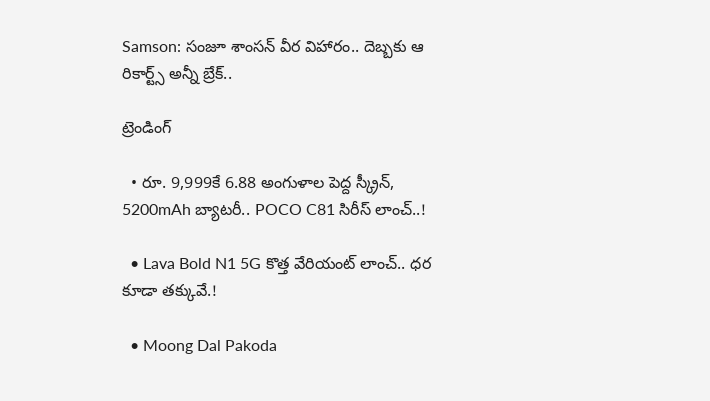Samson: సంజూ శాంసన్ వీర విహారం.. దెబ్బకు ఆ రికార్ట్స్ అన్నీ బ్రేక్..

ట్రెండింగ్‌

  • రూ. 9,999కే 6.88 అంగుళాల పెద్ద స్క్రీన్, 5200mAh బ్యాటరీ.. POCO C81 సిరీస్ లాంచ్..!

  • Lava Bold N1 5G కొత్త వేరియంట్ లాంచ్.. ధర కూడా తక్కువే.!

  • Moong Dal Pakoda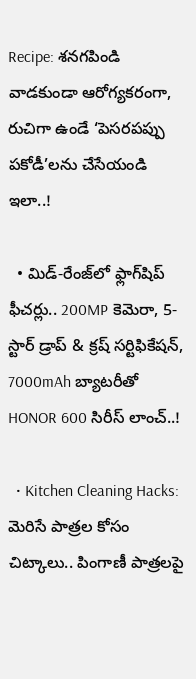Recipe: శనగపిండి వాడకుండా ఆరోగ్యకరంగా, రుచిగా ఉండే ‘పెసరపప్పు పకోడీ’లను చేసేయండి ఇలా..!

  • మిడ్-రేంజ్‌లో ఫ్లాగ్‌షిప్ ఫీచర్లు.. 200MP కెమెరా, 5-స్టార్ డ్రాప్ & క్రష్ సర్టిఫికేషన్, 7000mAh బ్యాటరీతో HONOR 600 సిరీస్ లాంచ్..!

  • Kitchen Cleaning Hacks: మెరిసే పాత్రల కోసం చిట్కాలు.. పింగాణీ పాత్రలపై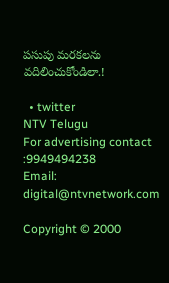పసుపు మరకలను వదిలించుకోండిలా.!

  • twitter
NTV Telugu
For advertising contact :9949494238
Email: digital@ntvnetwork.com

Copyright © 2000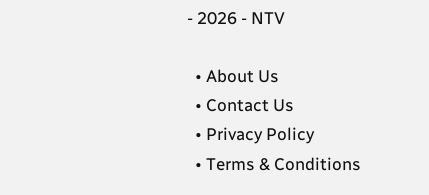- 2026 - NTV

  • About Us
  • Contact Us
  • Privacy Policy
  • Terms & Conditions